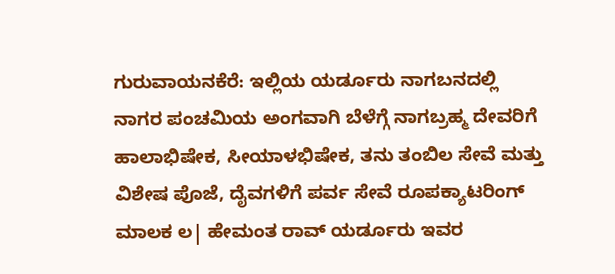ಗುರುವಾಯನಕೆರೆ: ಇಲ್ಲಿಯ ಯರ್ಡೂರು ನಾಗಬನದಲ್ಲಿ ನಾಗರ ಪಂಚಮಿಯ ಅಂಗವಾಗಿ ಬೆಳೆಗ್ಗೆ ನಾಗಬ್ರಹ್ಮ ದೇವರಿಗೆ ಹಾಲಾಭಿಷೇಕ, ಸೀಯಾಳಭಿಷೇಕ, ತನು ತಂಬಿಲ ಸೇವೆ ಮತ್ತು ವಿಶೇಷ ಪೊಜೆ, ದೈವಗಳಿಗೆ ಪರ್ವ ಸೇವೆ ರೂಪಕ್ಯಾಟರಿಂಗ್ ಮಾಲಕ ಲ| ಹೇಮಂತ ರಾವ್ ಯರ್ಡೂರು ಇವರ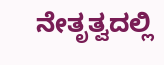ನೇತೃತ್ವದಲ್ಲಿ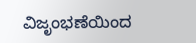ವಿಜೃಂಭಣೆಯಿಂದ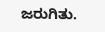ಜರುಗಿತು.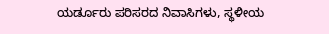ಯರ್ಡೂರು ಪರಿಸರದ ನಿವಾಸಿಗಳು, ಸ್ಥಳೀಯ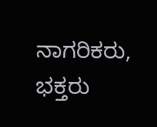ನಾಗರಿಕರು, ಭಕ್ತರು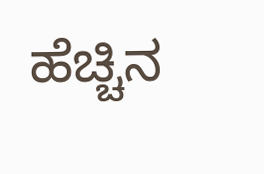ಹೆಚ್ಚಿನ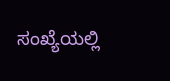ಸಂಖ್ಯೆಯಲ್ಲಿ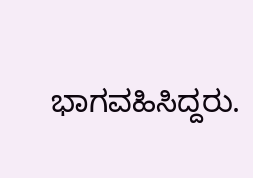ಭಾಗವಹಿಸಿದ್ದರು.